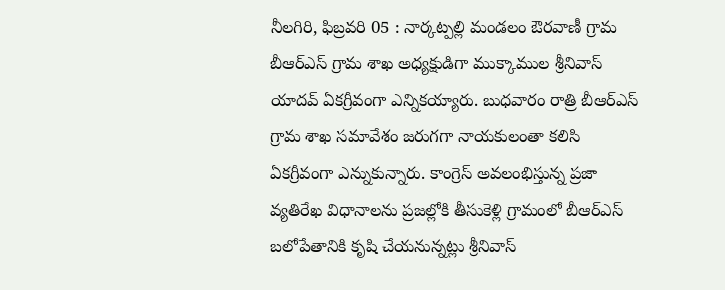నీలగిరి, ఫిబ్రవరి 05 : నార్కట్పల్లి మండలం ఔరవాణీ గ్రామ బీఆర్ఎస్ గ్రామ శాఖ అధ్యక్షుడిగా ముక్కాముల శ్రీనివాస్ యాదవ్ ఏకగ్రీవంగా ఎన్నికయ్యారు. బుధవారం రాత్రి బీఆర్ఎస్ గ్రామ శాఖ సమావేశం జరుగగా నాయకులంతా కలిసి ఏకగ్రీవంగా ఎన్నుకున్నారు. కాంగ్రెస్ అవలంభిస్తున్న ప్రజా వ్యతిరేఖ విధానాలను ప్రజల్లోకి తీసుకెళ్లి గ్రామంలో బీఆర్ఎస్ బలోపేతానికి కృషి చేయనున్నట్లు శ్రీనివాస్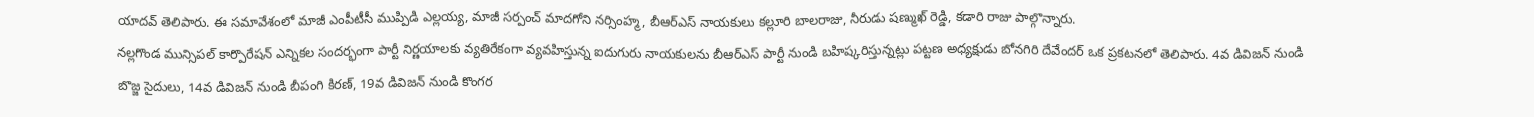యాదవ్ తెలిపారు. ఈ సమావేశంలో మాజీ ఎంపీటీసీ ముప్పిడి ఎల్లయ్య, మాజీ సర్పంచ్ మాదగోని నర్సింహ్మ, బీఆర్ఎస్ నాయకులు కల్లూరి బాలరాజు, నీరుడు షణ్ముఖ్ రెడ్డి, కడారి రాజు పాల్గొన్నారు.
నల్లగొండ మున్సిపల్ కార్పొరేషన్ ఎన్నికల సందర్భంగా పార్టీ నిర్ణయాలకు వ్యతిరేకంగా వ్యవహిస్తున్న ఐదుగురు నాయకులను బీఆర్ఎస్ పార్టీ నుండి బహిష్కరిస్తున్నట్లు పట్టణ అధ్యక్షుడు బోనగిరి దేవేందర్ ఒక ప్రకటనలో తెలిపారు. 4వ డివిజన్ నుండి బొజ్జ సైదులు, 14వ డివిజన్ నుండి బీపంగి కిరణ్, 19వ డివిజన్ నుండి కొంగర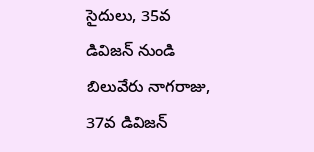సైదులు, 35వ డివిజన్ నుండి బిలువేరు నాగరాజు, 37వ డివిజన్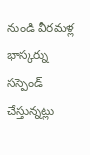నుండి వీరమళ్ల భాస్కర్ను సస్పెండ్ చేస్తున్నట్లు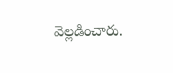వెల్లడించారు.